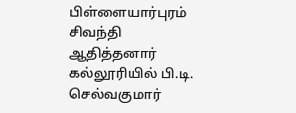பிள்ளையார்புரம் சிவந்தி ஆதித்தனார் கல்லூரியில் பி.டி. செல்வகுமார்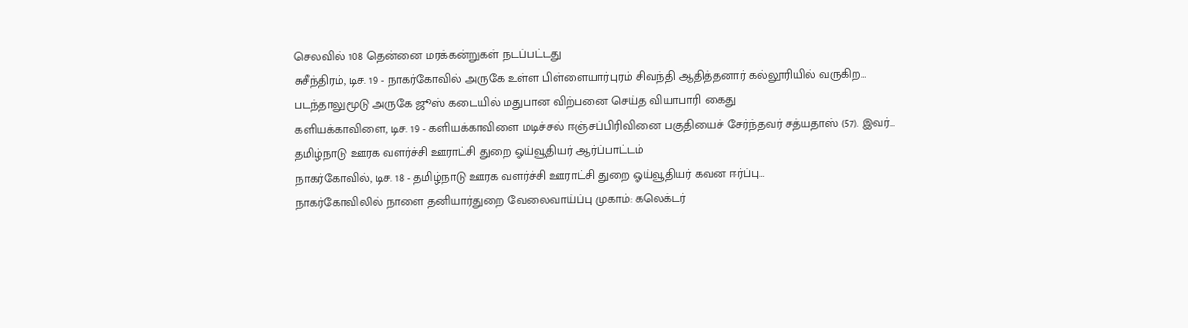செலவில் 108 தென்னை மரக்கன்றுகள் நடப்பட்டது
சுசீந்திரம், டிச. 19 - நாகர்கோவில் அருகே உள்ள பிள்ளையார்புரம் சிவந்தி ஆதித்தனார் கல்லூரியில் வருகிற…
படந்தாலுமூடு அருகே ஜூஸ் கடையில் மதுபான விற்பனை செய்த வியாபாரி கைது
களியக்காவிளை, டிச. 19 - களியக்காவிளை மடிச்சல் ஈஞ்சப்பிரிவினை பகுதியைச் சேர்ந்தவர் சத்யதாஸ் (57). இவர்…
தமிழ்நாடு ஊரக வளர்ச்சி ஊராட்சி துறை ஓய்வூதியர் ஆர்ப்பாட்டம்
நாகர்கோவில், டிச. 18 - தமிழ்நாடு ஊரக வளர்ச்சி ஊராட்சி துறை ஓய்வூதியர் கவன ஈர்ப்பு…
நாகர்கோவிலில் நாளை தனியார்துறை வேலைவாய்ப்பு முகாம்: கலெக்டர்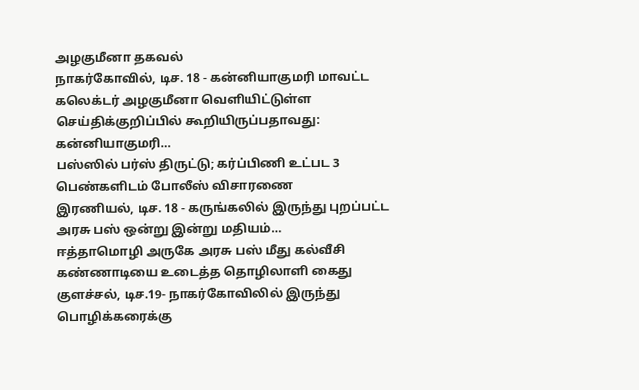அழகுமீனா தகவல்
நாகர்கோவில், டிச. 18 - கன்னியாகுமரி மாவட்ட கலெக்டர் அழகுமீனா வெளியிட்டுள்ள செய்திக்குறிப்பில் கூறியிருப்பதாவது: கன்னியாகுமரி…
பஸ்ஸில் பர்ஸ் திருட்டு; கர்ப்பிணி உட்பட 3 பெண்களிடம் போலீஸ் விசாரணை
இரணியல், டிச. 18 - கருங்கலில் இருந்து புறப்பட்ட அரசு பஸ் ஒன்று இன்று மதியம்…
ஈத்தாமொழி அருகே அரசு பஸ் மீது கல்வீசி கண்ணாடியை உடைத்த தொழிலாளி கைது
குளச்சல், டிச.19- நாகர்கோவிலில் இருந்து பொழிக்கரைக்கு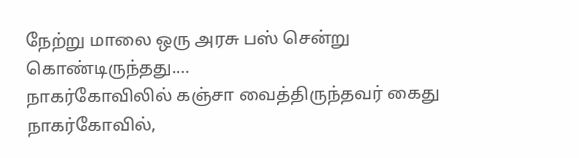நேற்று மாலை ஒரு அரசு பஸ் சென்று கொண்டிருந்தது.…
நாகர்கோவிலில் கஞ்சா வைத்திருந்தவர் கைது
நாகர்கோவில்,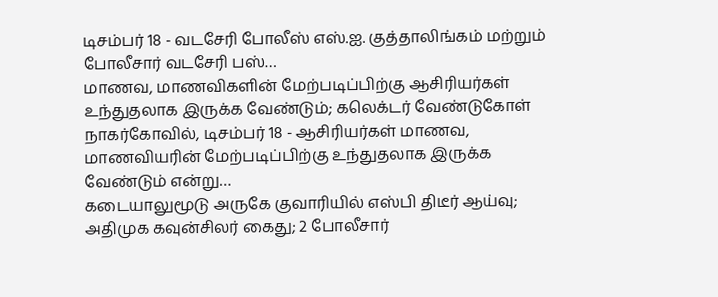டிசம்பர் 18 - வடசேரி போலீஸ் எஸ்.ஐ. குத்தாலிங்கம் மற்றும் போலீசார் வடசேரி பஸ்…
மாணவ, மாணவிகளின் மேற்படிப்பிற்கு ஆசிரியர்கள் உந்துதலாக இருக்க வேண்டும்; கலெக்டர் வேண்டுகோள்
நாகர்கோவில், டிசம்பர் 18 - ஆசிரியர்கள் மாணவ, மாணவியரின் மேற்படிப்பிற்கு உந்துதலாக இருக்க வேண்டும் என்று…
கடையாலுமூடு அருகே குவாரியில் எஸ்பி திடீர் ஆய்வு; அதிமுக கவுன்சிலர் கைது; 2 போலீசார்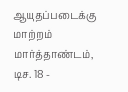ஆயுதப்படைக்கு மாற்றம்
மார்த்தாண்டம், டிச. 18 -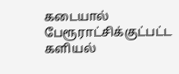கடையால் பேரூராட்சிக்குட்பட்ட களியல்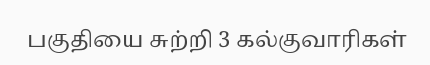பகுதியை சுற்றி 3 கல்குவாரிகள்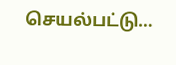செயல்பட்டு…